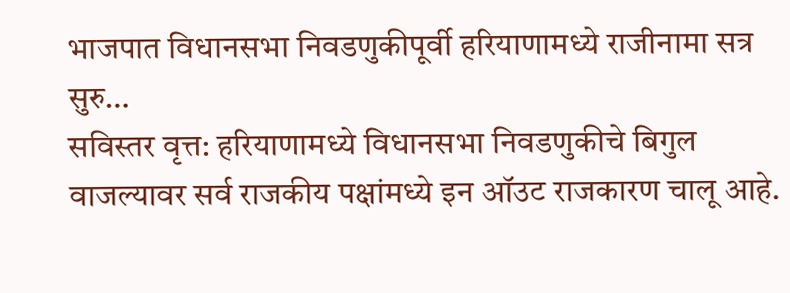भाजपात विधानसभा निवडणुकीपूर्वी हरियाणामध्ये राजीनामा सत्र सुरु…
सविस्तर वृत्त: हरियाणामध्ये विधानसभा निवडणुकीचे बिगुल वाजल्यावर सर्व राजकीय पक्षांमध्ये इन ऑउट राजकारण चालू आहे.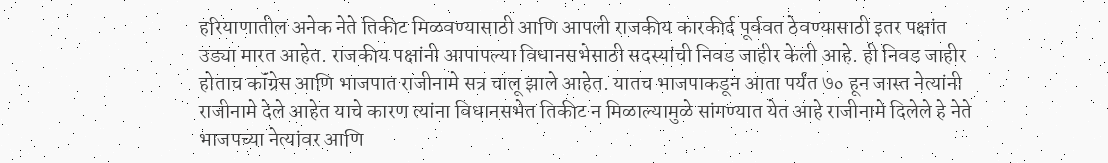हरियाणातील अनेक नेते तिकीट मिळवण्यासाठी आणि आपली राजकीय कारकीर्द पूर्ववत ठेवण्यासाठी इतर पक्षांत उड्या मारत आहेत. राजकीय पक्षांनी आपापल्या विधानसभेसाठी सदस्यांची निवड जाहीर केली आहे. ही निवड जाहीर होताच कॉंग्रेस आणि भाजपात राजीनामे सत्र चालू झाले आहेत. यातच भाजपाकडून आता पर्यंत ७० हून जास्त नेत्यांनी राजीनामे देले आहेत याचे कारण त्यांना विधानसभेत तिकीट न मिळाल्यामुळे सांगण्यात येत आहे राजीनामे दिलेले हे नेते भाजपच्या नेत्यांवर आणि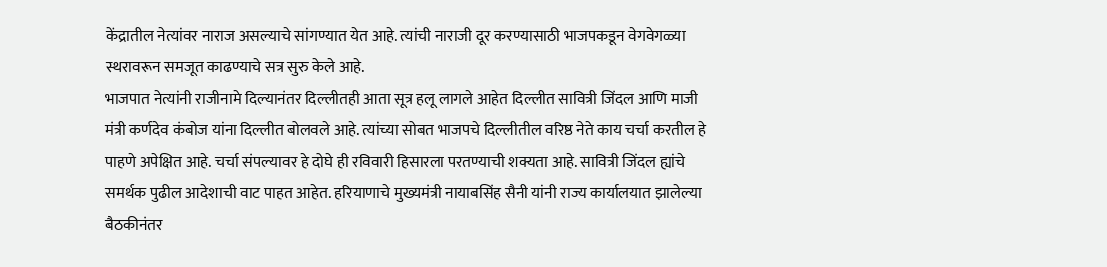केंद्रातील नेत्यांवर नाराज असल्याचे सांगण्यात येत आहे. त्यांची नाराजी दूर करण्यासाठी भाजपकडून वेगवेगळ्या स्थरावरून समजूत काढण्याचे सत्र सुरु केले आहे.
भाजपात नेत्यांनी राजीनामे दिल्यानंतर दिल्लीतही आता सूत्र हलू लागले आहेत दिल्लीत सावित्री जिंदल आणि माजी मंत्री कर्णदेव कंबोज यांना दिल्लीत बोलवले आहे. त्यांच्या सोबत भाजपचे दिल्लीतील वरिष्ठ नेते काय चर्चा करतील हे पाहणे अपेक्षित आहे. चर्चा संपल्यावर हे दोघे ही रविवारी हिसारला परतण्याची शक्यता आहे. सावित्री जिंदल ह्यांचे समर्थक पुढील आदेशाची वाट पाहत आहेत. हरियाणाचे मुख्यमंत्री नायाबसिंह सैनी यांनी राज्य कार्यालयात झालेल्या बैठकीनंतर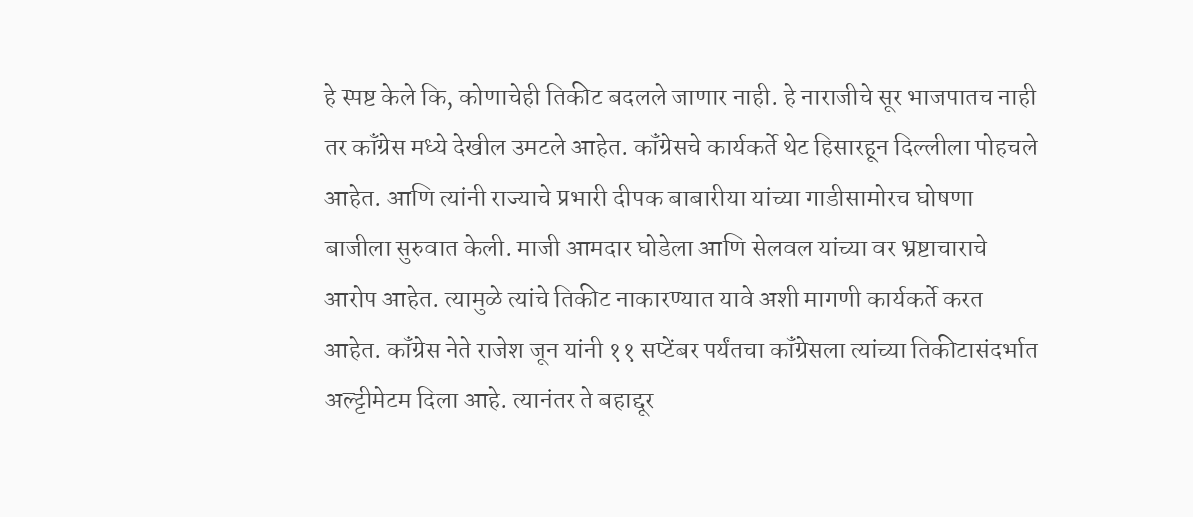हे स्पष्ट केले कि, कोणाचेही तिकीट बदलले जाणार नाही. हे नाराजीचे सूर भाजपातच नाही तर कॉंग्रेस मध्ये देखील उमटले आहेत. कॉंग्रेसचे कार्यकर्ते थेट हिसारहून दिल्लीला पोहचले आहेत. आणि त्यांनी राज्याचे प्रभारी दीपक बाबारीया यांच्या गाडीसामोरच घोषणा बाजीला सुरुवात केली. माजी आमदार घोडेला आणि सेलवल यांच्या वर भ्रष्टाचाराचे आरोप आहेत. त्यामुळे त्यांचे तिकीट नाकारण्यात यावे अशी मागणी कार्यकर्ते करत आहेत. कॉंग्रेस नेते राजेश जून यांनी ११ सप्टेंबर पर्यंतचा कॉंग्रेसला त्यांच्या तिकीटासंदर्भात अल्ट्टीमेटम दिला आहे. त्यानंतर ते बहाद्दूर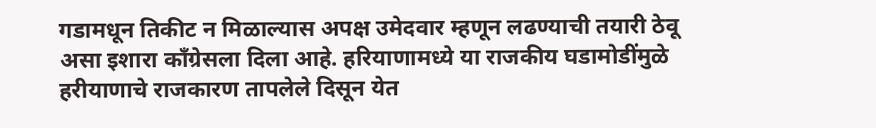गडामधून तिकीट न मिळाल्यास अपक्ष उमेदवार म्हणून लढण्याची तयारी ठेवू असा इशारा कॉंग्रेसला दिला आहे. हरियाणामध्ये या राजकीय घडामोडींमुळे हरीयाणाचे राजकारण तापलेले दिसून येत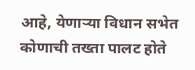आहे, येणाऱ्या विधान सभेत कोणाची तख्ता पालट होते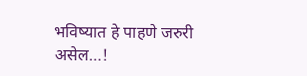भविष्यात हे पाहणे जरुरी असेल…!